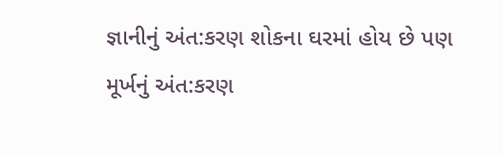જ્ઞાનીનું અંત:કરણ શોકના ઘરમાં હોય છે પણ મૂર્ખનું અંત:કરણ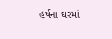હર્ષના ઘરમાં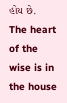હોય છે.
The heart of the wise is in the house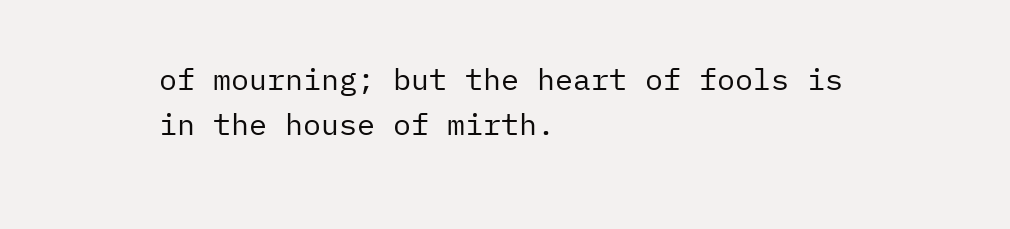of mourning; but the heart of fools is in the house of mirth.